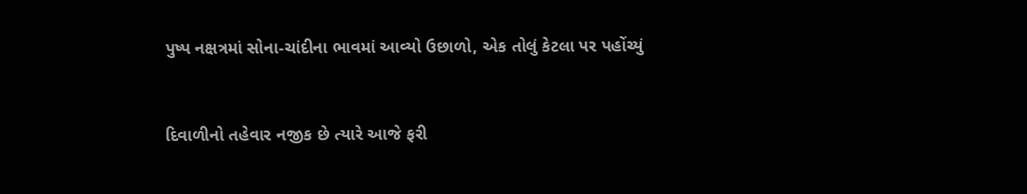પુષ્પ નક્ષત્રમાં સોના-ચાંદીના ભાવમાં આવ્યો ઉછાળો, એક તોલું કેટલા પર પહોંચ્યું


દિવાળીનો તહેવાર નજીક છે ત્યારે આજે ફરી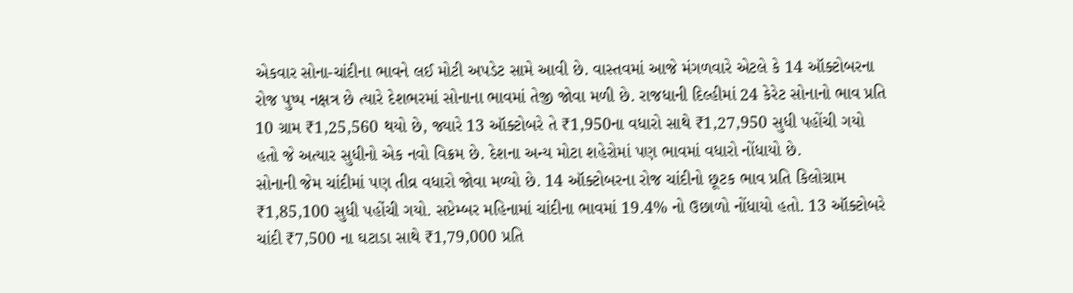એકવાર સોના-ચાંદીના ભાવને લઈ મોટી અપડેટ સામે આવી છે. વાસ્તવમાં આજે મંગળવારે એટલે કે 14 ઑક્ટોબરના રોજ પુષ્પ નક્ષત્ર છે ત્યારે દેશભરમાં સોનાના ભાવમાં તેજી જોવા મળી છે. રાજધાની દિલ્હીમાં 24 કેરેટ સોનાનો ભાવ પ્રતિ 10 ગ્રામ ₹1,25,560 થયો છે, જ્યારે 13 ઑક્ટોબરે તે ₹1,950ના વધારો સાથે ₹1,27,950 સુધી પહોંચી ગયો હતો જે અત્યાર સુધીનો એક નવો વિક્રમ છે. દેશના અન્ય મોટા શહેરોમાં પણ ભાવમાં વધારો નોંધાયો છે.
સોનાની જેમ ચાંદીમાં પણ તીવ્ર વધારો જોવા મળ્યો છે. 14 ઑક્ટોબરના રોજ ચાંદીનો છૂટક ભાવ પ્રતિ કિલોગ્રામ ₹1,85,100 સુધી પહોંચી ગયો. સપ્ટેમ્બર મહિનામાં ચાંદીના ભાવમાં 19.4% નો ઉછાળો નોંધાયો હતો. 13 ઑક્ટોબરે ચાંદી ₹7,500 ના ઘટાડા સાથે ₹1,79,000 પ્રતિ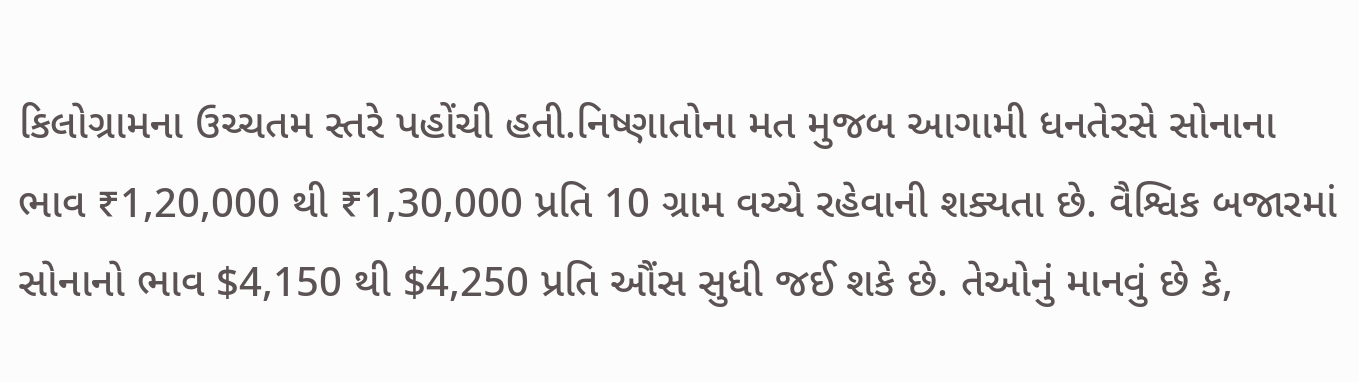કિલોગ્રામના ઉચ્ચતમ સ્તરે પહોંચી હતી.નિષ્ણાતોના મત મુજબ આગામી ધનતેરસે સોનાના ભાવ ₹1,20,000 થી ₹1,30,000 પ્રતિ 10 ગ્રામ વચ્ચે રહેવાની શક્યતા છે. વૈશ્વિક બજારમાં સોનાનો ભાવ $4,150 થી $4,250 પ્રતિ ઔંસ સુધી જઈ શકે છે. તેઓનું માનવું છે કે,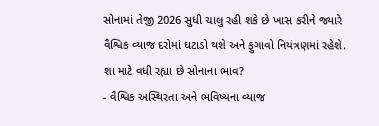સોનામાં તેજી 2026 સુધી ચાલુ રહી શકે છે ખાસ કરીને જ્યારે વૈશ્વિક વ્યાજ દરોમાં ઘટાડો થશે અને ફુગાવો નિયંત્રણમાં રહેશે.
શા માટે વધી રહ્યા છે સોનાના ભાવ?
- વૈશ્વિક અસ્થિરતા અને ભવિષ્યના વ્યાજ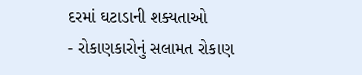દરમાં ઘટાડાની શક્યતાઓ
- રોકાણકારોનું સલામત રોકાણ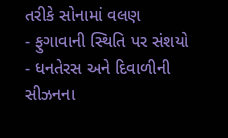તરીકે સોનામાં વલણ
- ફુગાવાની સ્થિતિ પર સંશયો
- ધનતેરસ અને દિવાળીની સીઝનના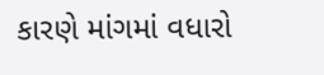કારણે માંગમાં વધારો